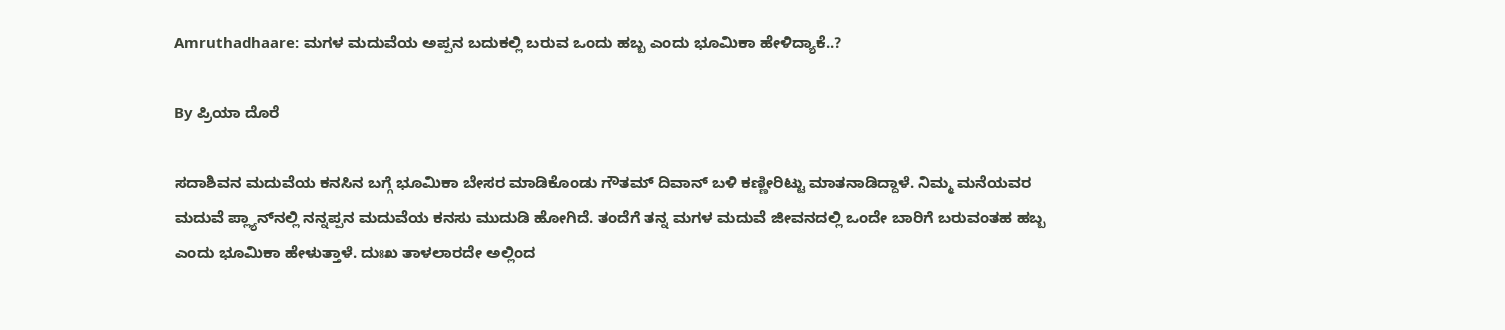Amruthadhaare: ಮಗಳ ಮದುವೆಯ ಅಪ್ಪನ ಬದುಕಲ್ಲಿ ಬರುವ ಒಂದು ಹಬ್ಬ ಎಂದು ಭೂಮಿಕಾ ಹೇಳಿದ್ಯಾಕೆ..?

By ಪ್ರಿಯಾ ದೊರೆ

ಸದಾಶಿವನ ಮದುವೆಯ ಕನಸಿನ ಬಗ್ಗೆ ಭೂಮಿಕಾ ಬೇಸರ ಮಾಡಿಕೊಂಡು ಗೌತಮ್ ದಿವಾನ್ ಬಳಿ ಕಣ್ಣೀರಿಟ್ಟು ಮಾತನಾಡಿದ್ದಾಳೆ. ನಿಮ್ಮ ಮನೆಯವರ ಮದುವೆ ಪ್ಲ್ಯಾನ್‌ನಲ್ಲಿ ನನ್ನಪ್ಪನ ಮದುವೆಯ ಕನಸು ಮುದುಡಿ ಹೋಗಿದೆ. ತಂದೆಗೆ ತನ್ನ ಮಗಳ ಮದುವೆ ಜೀವನದಲ್ಲಿ ಒಂದೇ ಬಾರಿಗೆ ಬರುವಂತಹ ಹಬ್ಬ ಎಂದು ಭೂಮಿಕಾ ಹೇಳುತ್ತಾಳೆ. ದುಃಖ ತಾಳಲಾರದೇ ಅಲ್ಲಿಂದ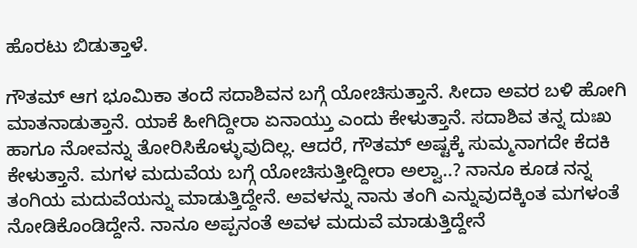ಹೊರಟು ಬಿಡುತ್ತಾಳೆ.

ಗೌತಮ್ ಆಗ ಭೂಮಿಕಾ ತಂದೆ ಸದಾಶಿವನ ಬಗ್ಗೆ ಯೋಚಿಸುತ್ತಾನೆ. ಸೀದಾ ಅವರ ಬಳಿ ಹೋಗಿ ಮಾತನಾಡುತ್ತಾನೆ. ಯಾಕೆ ಹೀಗಿದ್ದೀರಾ ಏನಾಯ್ತು ಎಂದು ಕೇಳುತ್ತಾನೆ. ಸದಾಶಿವ ತನ್ನ ದುಃಖ ಹಾಗೂ ನೋವನ್ನು ತೋರಿಸಿಕೊಳ್ಳುವುದಿಲ್ಲ. ಆದರೆ, ಗೌತಮ್ ಅಷ್ಟಕ್ಕೆ ಸುಮ್ಮನಾಗದೇ ಕೆದಕಿ ಕೇಳುತ್ತಾನೆ. ಮಗಳ ಮದುವೆಯ ಬಗ್ಗೆ ಯೋಚಿಸುತ್ತೀದ್ದೀರಾ ಅಲ್ವಾ..? ನಾನೂ ಕೂಡ ನನ್ನ ತಂಗಿಯ ಮದುವೆಯನ್ನು ಮಾಡುತ್ತಿದ್ದೇನೆ. ಅವಳನ್ನು ನಾನು ತಂಗಿ ಎನ್ನುವುದಕ್ಕಿಂತ ಮಗಳಂತೆ ನೋಡಿಕೊಂಡಿದ್ದೇನೆ. ನಾನೂ ಅಪ್ಪನಂತೆ ಅವಳ ಮದುವೆ ಮಾಡುತ್ತಿದ್ದೇನೆ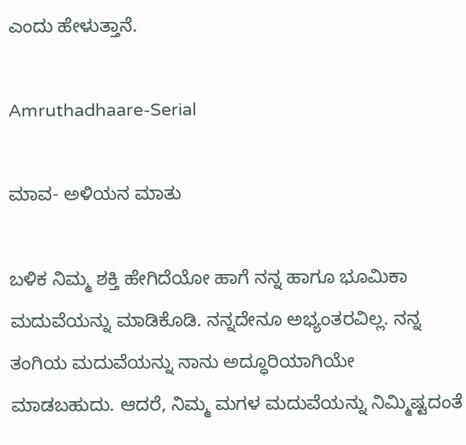ಎಂದು ಹೇಳುತ್ತಾನೆ.

Amruthadhaare-Serial

ಮಾವ- ಅಳಿಯನ ಮಾತು

ಬಳಿಕ ನಿಮ್ಮ ಶಕ್ತಿ ಹೇಗಿದೆಯೋ ಹಾಗೆ ನನ್ನ ಹಾಗೂ ಭೂಮಿಕಾ ಮದುವೆಯನ್ನು ಮಾಡಿಕೊಡಿ. ನನ್ನದೇನೂ ಅಭ್ಯಂತರವಿಲ್ಲ. ನನ್ನ ತಂಗಿಯ ಮದುವೆಯನ್ನು ನಾನು ಅದ್ಧೂರಿಯಾಗಿಯೇ ಮಾಡಬಹುದು. ಆದರೆ, ನಿಮ್ಮ ಮಗಳ ಮದುವೆಯನ್ನು ನಿಮ್ಮಿಷ್ಟದಂತೆ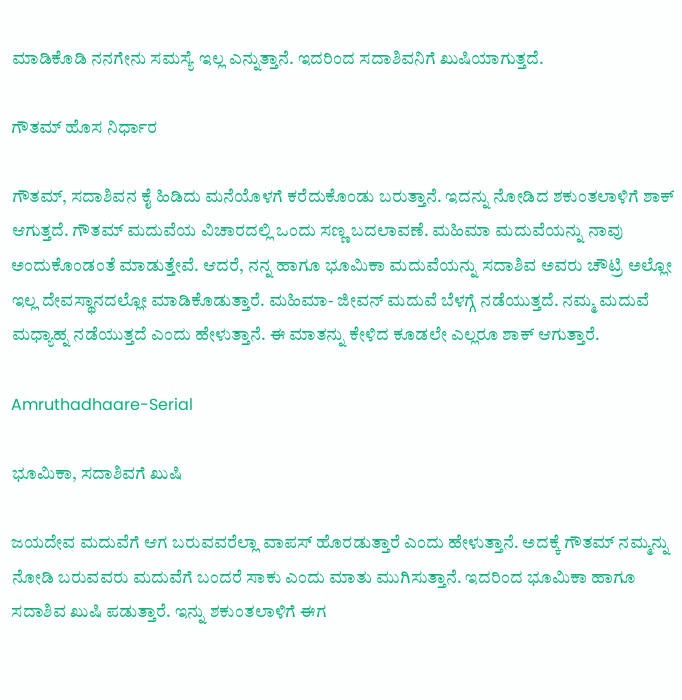ಮಾಡಿಕೊಡಿ ನನಗೇನು ಸಮಸ್ಯೆ ಇಲ್ಲ ಎನ್ನುತ್ತಾನೆ. ಇದರಿಂದ ಸದಾಶಿವನಿಗೆ ಖುಷಿಯಾಗುತ್ತದೆ.

ಗೌತಮ್ ಹೊಸ ನಿರ್ಧಾರ

ಗೌತಮ್, ಸದಾಶಿವನ ಕೈ ಹಿಡಿದು ಮನೆಯೊಳಗೆ ಕರೆದುಕೊಂಡು ಬರುತ್ತಾನೆ. ಇದನ್ನು ನೋಡಿದ ಶಕುಂತಲಾಳಿಗೆ ಶಾಕ್ ಆಗುತ್ತದೆ. ಗೌತಮ್ ಮದುವೆಯ ವಿಚಾರದಲ್ಲಿ ಒಂದು ಸಣ್ಣ ಬದಲಾವಣೆ. ಮಹಿಮಾ ಮದುವೆಯನ್ನು ನಾವು ಅಂದುಕೊಂಡಂತೆ ಮಾಡುತ್ತೇವೆ. ಆದರೆ, ನನ್ನ ಹಾಗೂ ಭೂಮಿಕಾ ಮದುವೆಯನ್ನು ಸದಾಶಿವ ಅವರು ಚೌಟ್ರಿ ಅಲ್ಲೋ ಇಲ್ಲ ದೇವಸ್ಥಾನದಲ್ಲೋ ಮಾಡಿಕೊಡುತ್ತಾರೆ. ಮಹಿಮಾ- ಜೀವನ್ ಮದುವೆ ಬೆಳಗ್ಗೆ ನಡೆಯುತ್ತದೆ. ನಮ್ಮ ಮದುವೆ ಮಧ್ಯಾಹ್ನ ನಡೆಯುತ್ತದೆ ಎಂದು ಹೇಳುತ್ತಾನೆ. ಈ ಮಾತನ್ನು ಕೇಳಿದ ಕೂಡಲೇ ಎಲ್ಲರೂ ಶಾಕ್ ಆಗುತ್ತಾರೆ.

Amruthadhaare-Serial

ಭೂಮಿಕಾ, ಸದಾಶಿವಗೆ ಖುಷಿ

ಜಯದೇವ ಮದುವೆಗೆ ಆಗ ಬರುವವರೆಲ್ಲಾ ವಾಪಸ್ ಹೊರಡುತ್ತಾರೆ ಎಂದು ಹೇಳುತ್ತಾನೆ. ಅದಕ್ಕೆ ಗೌತಮ್ ನಮ್ಮನ್ನು ನೋಡಿ ಬರುವವರು ಮದುವೆಗೆ ಬಂದರೆ ಸಾಕು ಎಂದು ಮಾತು ಮುಗಿಸುತ್ತಾನೆ. ಇದರಿಂದ ಭೂಮಿಕಾ ಹಾಗೂ ಸದಾಶಿವ ಖುಷಿ ಪಡುತ್ತಾರೆ. ಇನ್ನು ಶಕುಂತಲಾಳಿಗೆ ಈಗ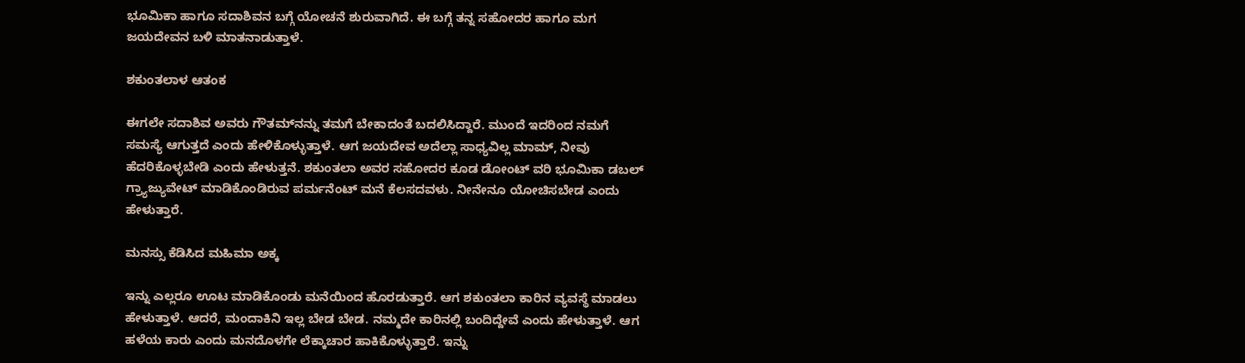ಭೂಮಿಕಾ ಹಾಗೂ ಸದಾಶಿವನ ಬಗ್ಗೆ ಯೋಚನೆ ಶುರುವಾಗಿದೆ. ಈ ಬಗ್ಗೆ ತನ್ನ ಸಹೋದರ ಹಾಗೂ ಮಗ ಜಯದೇವನ ಬಳಿ ಮಾತನಾಡುತ್ತಾಳೆ.

ಶಕುಂತಲಾಳ ಆತಂಕ

ಈಗಲೇ ಸದಾಶಿವ ಅವರು ಗೌತಮ್‌ನನ್ನು ತಮಗೆ ಬೇಕಾದಂತೆ ಬದಲಿಸಿದ್ದಾರೆ. ಮುಂದೆ ಇದರಿಂದ ನಮಗೆ ಸಮಸ್ಯೆ ಆಗುತ್ತದೆ ಎಂದು ಹೇಳಿಕೊಳ್ಳುತ್ತಾಳೆ. ಆಗ ಜಯದೇವ ಅದೆಲ್ಲಾ ಸಾಧ್ಯವಿಲ್ಲ ಮಾಮ್, ನೀವು ಹೆದರಿಕೊಳ್ಳಬೇಡಿ ಎಂದು ಹೇಳುತ್ತನೆ. ಶಕುಂತಲಾ ಅವರ ಸಹೋದರ ಕೂಡ ಡೋಂಟ್ ವರಿ ಭೂಮಿಕಾ ಡಬಲ್ ಗ್ರ್ಯಾಜ್ಯುವೇಟ್ ಮಾಡಿಕೊಂಡಿರುವ ಪರ್ಮನೆಂಟ್ ಮನೆ ಕೆಲಸದವಳು. ನೀನೇನೂ ಯೋಚಿಸಬೇಡ ಎಂದು ಹೇಳುತ್ತಾರೆ.

ಮನಸ್ಸು ಕೆಡಿಸಿದ ಮಹಿಮಾ ಅಕ್ಕ

ಇನ್ನು ಎಲ್ಲರೂ ಊಟ ಮಾಡಿಕೊಂಡು ಮನೆಯಿಂದ ಹೊರಡುತ್ತಾರೆ. ಆಗ ಶಕುಂತಲಾ ಕಾರಿನ ವ್ಯವಸ್ಥೆ ಮಾಡಲು ಹೇಳುತ್ತಾಳೆ. ಆದರೆ, ಮಂದಾಕಿನಿ ಇಲ್ಲ ಬೇಡ ಬೇಡ. ನಮ್ಮದೇ ಕಾರಿನಲ್ಲಿ ಬಂದಿದ್ದೇವೆ ಎಂದು ಹೇಳುತ್ತಾಳೆ. ಆಗ ಹಳೆಯ ಕಾರು ಎಂದು ಮನದೊಳಗೇ ಲೆಕ್ಕಾಚಾರ ಹಾಕಿಕೊಳ್ಳುತ್ತಾರೆ. ಇನ್ನು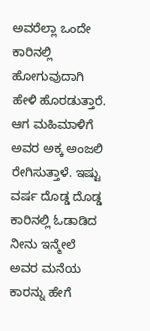ಅವರೆಲ್ಲಾ ಒಂದೇ ಕಾರಿನಲ್ಲಿ ಹೋಗುವುದಾಗಿ ಹೇಳಿ ಹೊರಡುತ್ತಾರೆ. ಆಗ ಮಹಿಮಾಳಿಗೆ ಅವರ ಅಕ್ಕ ಅಂಜಲಿ ರೇಗಿಸುತ್ತಾಳೆ. ಇಷ್ಟು ವರ್ಷ ದೊಡ್ಡ ದೊಡ್ಡ ಕಾರಿನಲ್ಲಿ ಓಡಾಡಿದ ನೀನು ಇನ್ಮೇಲೆ ಅವರ ಮನೆಯ ಕಾರನ್ನು ಹೇಗೆ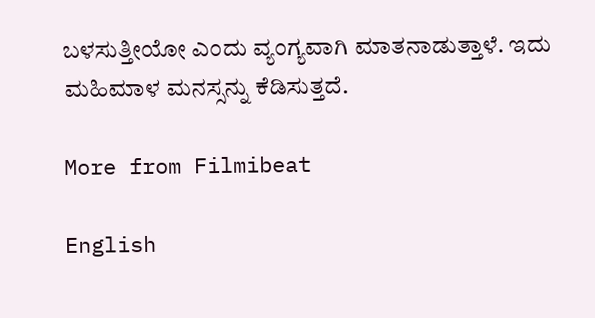ಬಳಸುತ್ತೀಯೋ ಎಂದು ವ್ಯಂಗ್ಯವಾಗಿ ಮಾತನಾಡುತ್ತಾಳೆ. ಇದು ಮಹಿಮಾಳ ಮನಸ್ಸನ್ನು ಕೆಡಿಸುತ್ತದೆ.

More from Filmibeat

English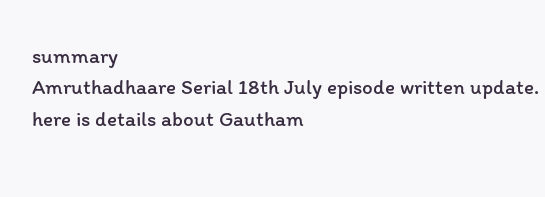summary
Amruthadhaare Serial 18th July episode written update. here is details about Gautham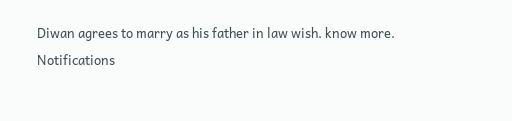Diwan agrees to marry as his father in law wish. know more.
Notifications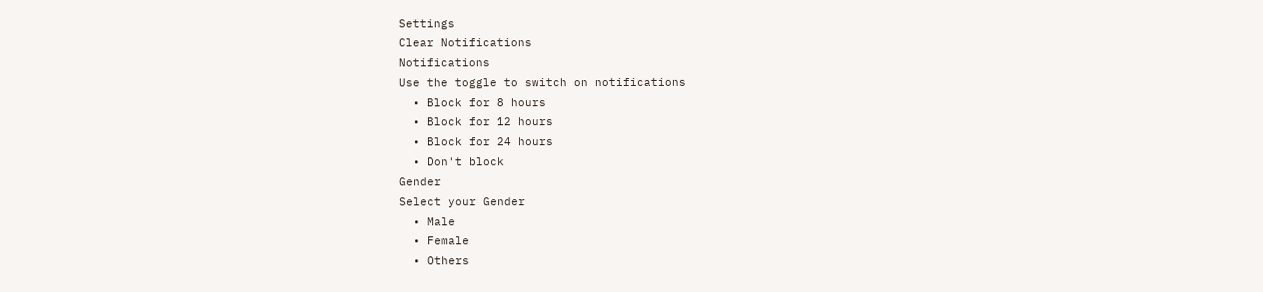Settings
Clear Notifications
Notifications
Use the toggle to switch on notifications
  • Block for 8 hours
  • Block for 12 hours
  • Block for 24 hours
  • Don't block
Gender
Select your Gender
  • Male
  • Female
  • Others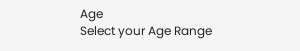Age
Select your Age Range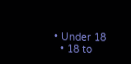• Under 18
  • 18 to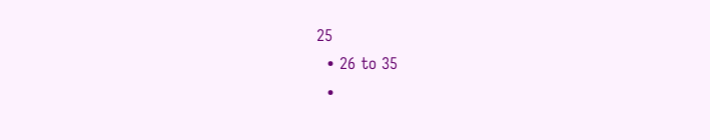25
  • 26 to 35
  •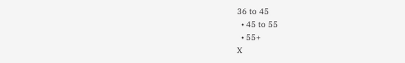36 to 45
  • 45 to 55
  • 55+
X